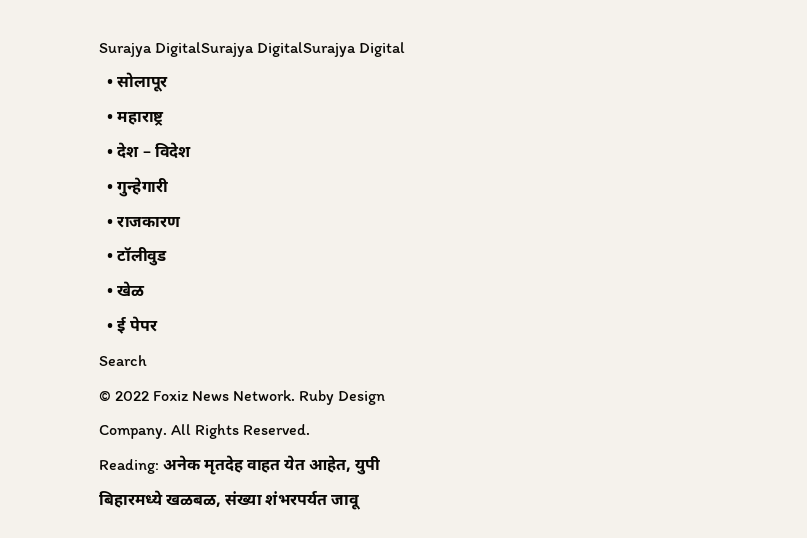Surajya DigitalSurajya DigitalSurajya Digital
  • सोलापूर
  • महाराष्ट्र
  • देश – विदेश
  • गुन्हेगारी
  • राजकारण
  • टॉलीवुड
  • खेळ
  • ई पेपर
Search
© 2022 Foxiz News Network. Ruby Design Company. All Rights Reserved.
Reading: अनेक मृतदेह वाहत येत आहेत, युपी बिहारमध्ये खळबळ, संख्या शंभरपर्यत जावू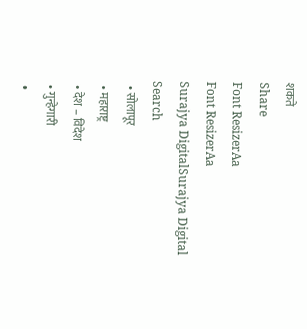शकते
Share
Font ResizerAa
Font ResizerAa
Surajya DigitalSurajya Digital
Search
  • सोलापूर
  • महाराष्ट्र
  • देश – विदेश
  • गुन्हेगारी
  •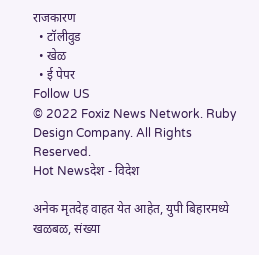राजकारण
  • टॉलीवुड
  • खेळ
  • ई पेपर
Follow US
© 2022 Foxiz News Network. Ruby Design Company. All Rights Reserved.
Hot Newsदेश - विदेश

अनेक मृतदेह वाहत येत आहेत, युपी बिहारमध्ये खळबळ, संख्या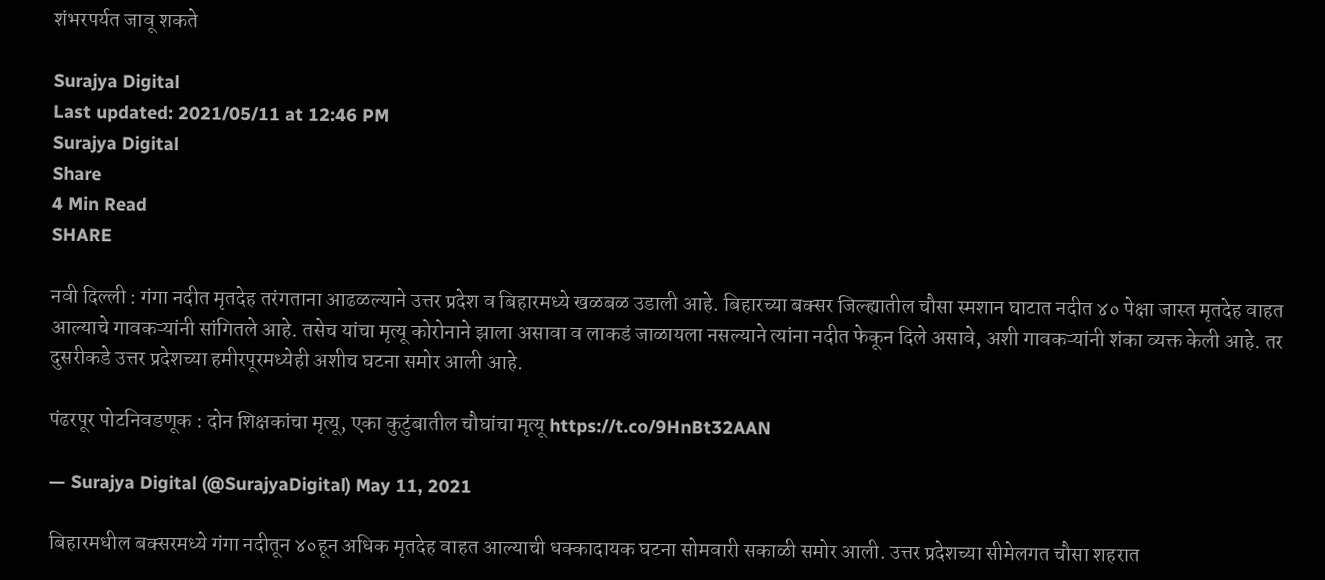शंभरपर्यत जावू शकते

Surajya Digital
Last updated: 2021/05/11 at 12:46 PM
Surajya Digital
Share
4 Min Read
SHARE

नवी दिल्ली : गंगा नदीत मृतदेह तरंगताना आढळल्याने उत्तर प्रदेश व बिहारमध्ये खळबळ उडाली आहे. बिहारच्या बक्सर जिल्ह्यातील चौसा स्मशान घाटात नदीत ४० पेक्षा जास्त मृतदेह वाहत आल्याचे गावकऱ्यांनी सांगितले आहे. तसेच यांचा मृत्यू कोरोनाने झाला असावा व लाकडं जाळायला नसल्याने त्यांना नदीत फेकून दिले असावे, अशी गावकऱ्यांनी शंका व्यक्त केली आहे. तर दुसरीकडे उत्तर प्रदेशच्या हमीरपूरमध्येही अशीच घटना समोर आली आहे.

पंढरपूर पोटनिवडणूक : दोन शिक्षकांचा मृत्यू, एका कुटुंबातील चौघांचा मृत्यू https://t.co/9HnBt32AAN

— Surajya Digital (@SurajyaDigital) May 11, 2021

बिहारमधील बक्सरमध्ये गंगा नदीतून ४०हून अधिक मृतदेह वाहत आल्याची धक्कादायक घटना सोमवारी सकाळी समोर आली. उत्तर प्रदेशच्या सीमेलगत चौसा शहरात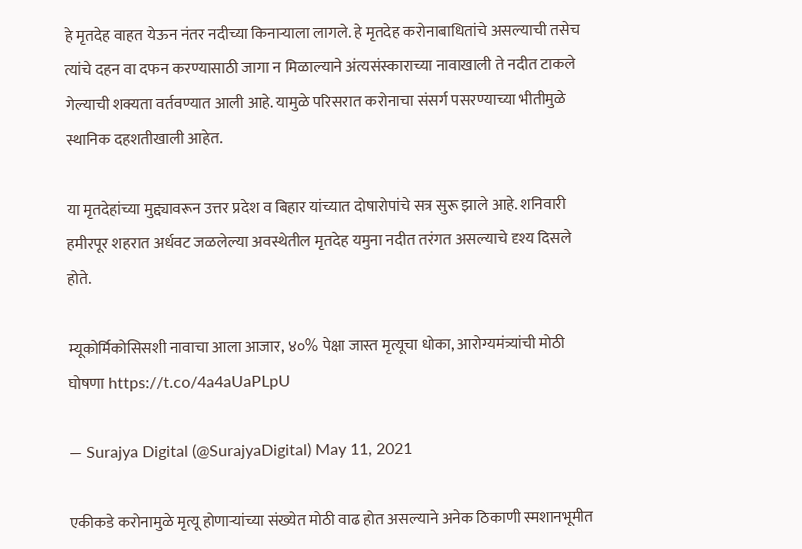हे मृतदेह वाहत येऊन नंतर नदीच्या किनाऱ्याला लागले. हे मृतदेह करोनाबाधितांचे असल्याची तसेच त्यांचे दहन वा दफन करण्यासाठी जागा न मिळाल्याने अंत्यसंस्काराच्या नावाखाली ते नदीत टाकले गेल्याची शक्यता वर्तवण्यात आली आहे. यामुळे परिसरात करोनाचा संसर्ग पसरण्याच्या भीतीमुळे स्थानिक दहशतीखाली आहेत.

या मृतदेहांच्या मुद्द्यावरून उत्तर प्रदेश व बिहार यांच्यात दोषारोपांचे सत्र सुरू झाले आहे. शनिवारी हमीरपूर शहरात अर्धवट जळलेल्या अवस्थेतील मृतदेह यमुना नदीत तरंगत असल्याचे दृश्य दिसले होते.

म्यूकोर्मिकोसिसशी नावाचा आला आजार, ४०% पेक्षा जास्त मृत्यूचा धोका, आरोग्यमंत्र्यांची मोठी घोषणा https://t.co/4a4aUaPLpU

— Surajya Digital (@SurajyaDigital) May 11, 2021

एकीकडे करोनामुळे मृत्यू होणाऱ्यांच्या संख्येत मोठी वाढ होत असल्याने अनेक ठिकाणी स्मशानभूमीत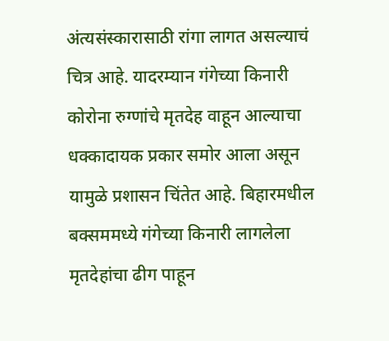अंत्यसंस्कारासाठी रांगा लागत असल्याचं चित्र आहे. यादरम्यान गंगेच्या किनारी कोरोना रुग्णांचे मृतदेह वाहून आल्याचा धक्कादायक प्रकार समोर आला असून यामुळे प्रशासन चिंतेत आहे. बिहारमधील बक्सममध्ये गंगेच्या किनारी लागलेला मृतदेहांचा ढीग पाहून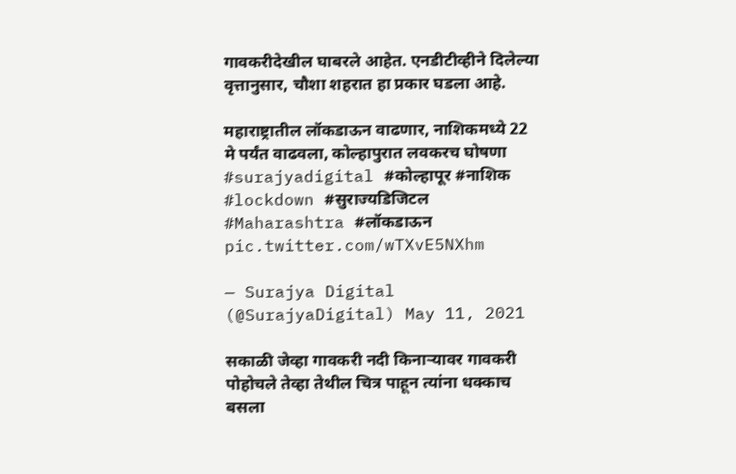गावकरीदेखील घाबरले आहेत. एनडीटीव्हीने दिलेल्या वृत्तानुसार, चौशा शहरात हा प्रकार घडला आहे.

महाराष्ट्रातील लॉकडाऊन वाढणार, नाशिकमध्ये 22 मे पर्यंत वाढवला, कोल्हापुरात लवकरच घोषणा #surajyadigital #कोल्हापूर #नाशिक #lockdown #सुराज्यडिजिटल #Maharashtra #लॉकडाऊन pic.twitter.com/wTXvE5NXhm

— Surajya Digital (@SurajyaDigital) May 11, 2021

सकाळी जेव्हा गावकरी नदी किनाऱ्यावर गावकरी पोहोचले तेव्हा तेथील चित्र पाहून त्यांना धक्काच बसला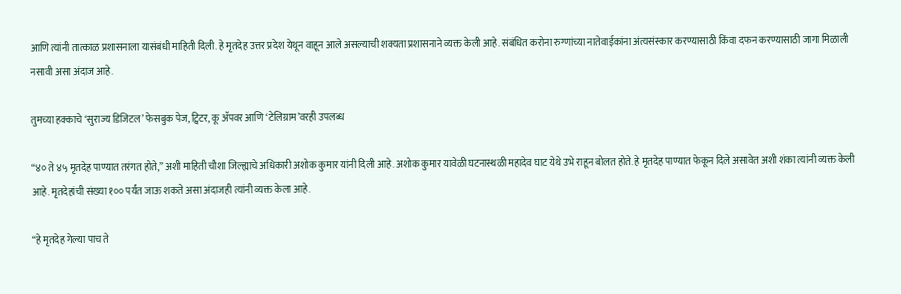आणि त्यांनी तात्काळ प्रशासनाला यासंबंधी माहिती दिली. हे मृतदेह उत्तर प्रदेश येथून वाहून आले असल्याची शक्यता प्रशासनाने व्यक्त केली आहे. संबंधित करोना रुग्णांच्या नातेवाईकांना अंत्यसंस्कार करण्यासाठी किंवा दफन करण्यासाठी जागा मिळाली नसावी असा अंदाज आहे.

तुमच्या हक्काचे ‘सुराज्य डिजिटल’ फेसबुक पेज, ट्विटर, कू ॲपवर आणि ‘टेलिग्राम’वरही उपलब्ध

“४० ते ४५ मृतदेह पाण्यात तरंगत होते,” अशी माहिती चौशा जिल्ह्याचे अधिकारी अशोक कुमार यांनी दिली आहे. अशोक कुमार यावेळी घटनास्थळी महादेव घाट येथे उभे राहून बोलत होते. हे मृतदेह पाण्यात फेकून दिले असावेत अशी शंका त्यांनी व्यक्त केली आहे. मृतदेहांची संख्या १०० पर्यंत जाऊ शकते असा अंदाजही त्यांनी व्यक्त केला आहे.

“हे मृतदेह गेल्या पाच ते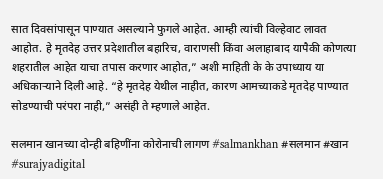सात दिवसांपासून पाण्यात असल्याने फुगले आहेत. आम्ही त्यांची विल्हेवाट लावत आहोत. हे मृतदेह उत्तर प्रदेशातील बहारिच, वाराणसी किंवा अलाहाबाद यापैकी कोणत्या शहरातील आहेत याचा तपास करणार आहोत,” अशी माहिती के के उपाध्याय या अधिकाऱ्याने दिली आहे. “हे मृतदेह येथील नाहीत, कारण आमच्याकडे मृतदेह पाण्यात सोडण्याची परंपरा नाही,” असंही ते म्हणाले आहेत.

सलमान खानच्या दोन्ही बहिणींना कोरोनाची लागण #salmankhan #सलमान #खान #surajyadigital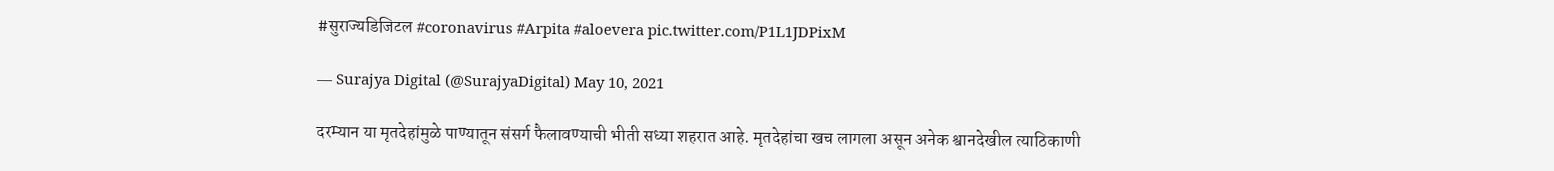#सुराज्यडिजिटल #coronavirus #Arpita #aloevera pic.twitter.com/P1L1JDPixM

— Surajya Digital (@SurajyaDigital) May 10, 2021

दरम्यान या मृतदेहांमुळे पाण्यातून संसर्ग फैलावण्याची भीती सध्या शहरात आहे. मृतदेहांचा खच लागला असून अनेक श्वानदेखील त्याठिकाणी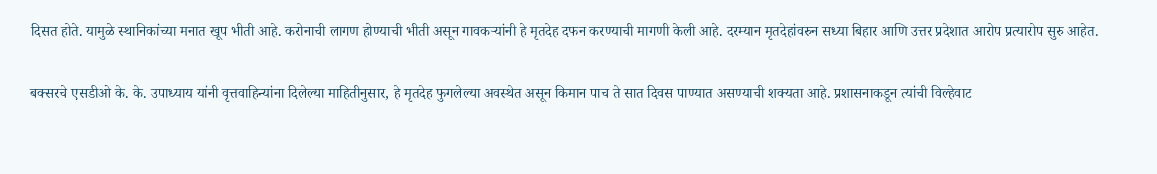दिसत होते. यामुळे स्थानिकांच्या मनात खूप भीती आहे. करोनाची लागण होण्याची भीती असून गावकऱ्यांनी हे मृतदेह दफन करण्याची मागणी केली आहे. दरम्यान मृतदेहांवरुन सध्या बिहार आणि उत्तर प्रदेशात आरोप प्रत्यारोप सुरु आहेत.

बक्सरचे एसडीओ के. के. उपाध्याय यांनी वृत्तवाहिन्यांना दिलेल्या माहितीनुसार, हे मृतदेह फुगलेल्या अवस्थेत असून किमान पाच ते सात दिवस पाण्यात असण्याची शक्यता आहे. प्रशासनाकडून त्यांची विल्हेवाट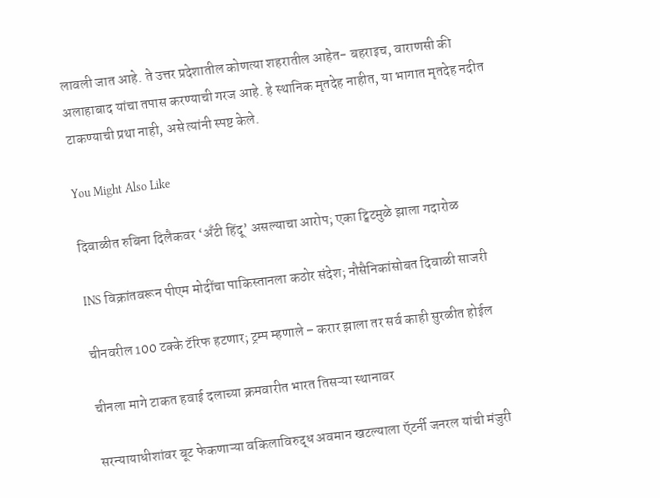लावली जात आहे. ते उत्तर प्रदेशातील कोणत्या शहरातील आहेत- बहराइच, वाराणसी की अलाहाबाद यांचा तपास करण्याची गरज आहे. हे स्थानिक मृतदेह नाहीत, या भागात मृतदेह नदीत टाकण्याची प्रथा नाही, असे त्यांनी स्पष्ट केले.

You Might Also Like

दिवाळीत रुबिना दिलैकवर ‘अँटी हिंदू’ असल्याचा आरोप; एका ट्विटमुळे झाला गदारोळ

INS विक्रांतवरून पीएम मोदींचा पाकिस्तानला कठोर संदेश; नौसैनिकांसोबत दिवाळी साजरी

चीनवरील 100 टक्के टॅरिफ हटणार; ट्रम्प म्हणाले – करार झाला तर सर्व काही सुरळीत होईल

चीनला मागे टाकत हवाई दलाच्या क्रमवारीत भारत तिसऱ्या स्थानावर

सरन्यायाधीशांवर बूट फेकणाऱ्या वकिलाविरुद्ध अवमान खटल्याला ऍटर्नी जनरल यांची मंजुरी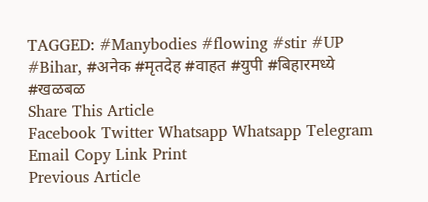TAGGED: #Manybodies #flowing #stir #UP #Bihar, #अनेक #मृतदेह #वाहत #युपी #बिहारमध्ये #खळबळ
Share This Article
Facebook Twitter Whatsapp Whatsapp Telegram Email Copy Link Print
Previous Article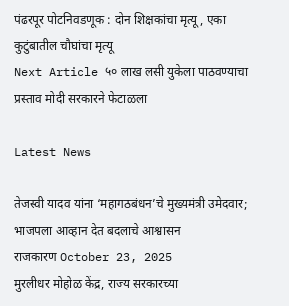पंढरपूर पोटनिवडणूक : दोन शिक्षकांचा मृत्यू, एका कुटुंबातील चौघांचा मृत्यू
Next Article ५० लाख लसी युकेला पाठवण्याचा प्रस्ताव मोदी सरकारने फेटाळला

Latest News

तेजस्वी यादव यांना ‘महागठबंधन’चे मुख्यमंत्री उमेदवार; भाजपला आव्हान देत बदलाचे आश्वासन
राजकारण October 23, 2025
मुरलीधर मोहोळ केंद्र, राज्य सरकारच्या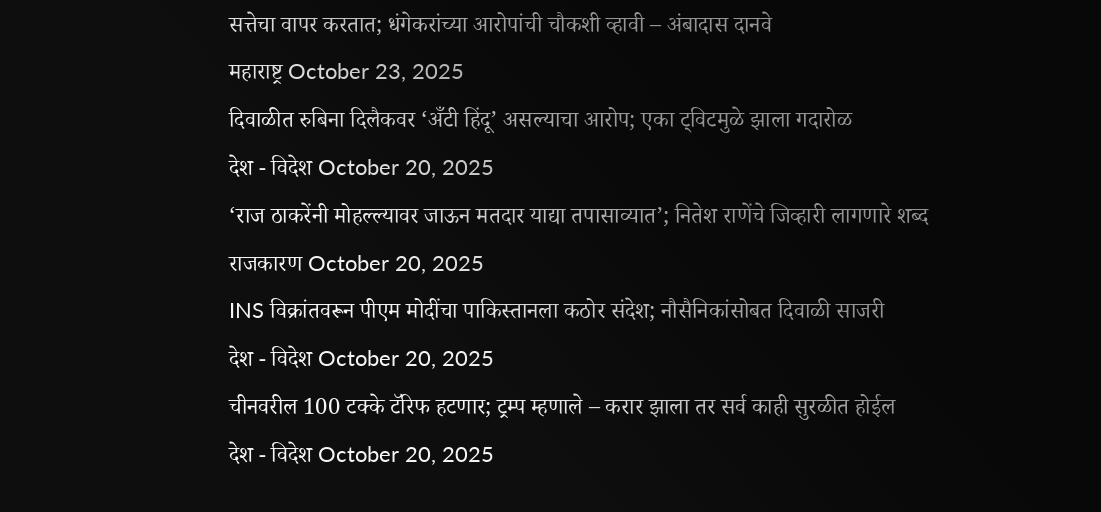सत्तेचा वापर करतात; धंगेकरांच्या आरोपांची चौकशी व्हावी – अंबादास दानवे
महाराष्ट्र October 23, 2025
दिवाळीत रुबिना दिलैकवर ‘अँटी हिंदू’ असल्याचा आरोप; एका ट्विटमुळे झाला गदारोळ
देश - विदेश October 20, 2025
‘राज ठाकरेंनी मोहल्ल्यावर जाऊन मतदार याद्या तपासाव्यात’; नितेश राणेंचे जिव्हारी लागणारे शब्द
राजकारण October 20, 2025
INS विक्रांतवरून पीएम मोदींचा पाकिस्तानला कठोर संदेश; नौसैनिकांसोबत दिवाळी साजरी
देश - विदेश October 20, 2025
चीनवरील 100 टक्के टॅरिफ हटणार; ट्रम्प म्हणाले – करार झाला तर सर्व काही सुरळीत होईल
देश - विदेश October 20, 2025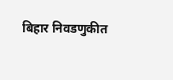बिहार निवडणुकीत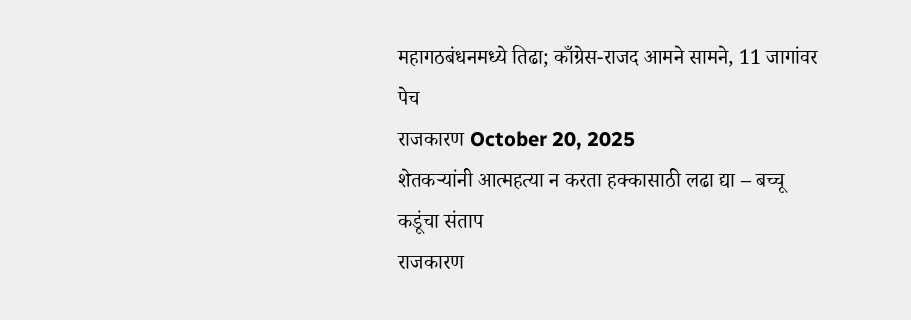महागठबंधनमध्ये तिढा; काँग्रेस-राजद आमने सामने, 11 जागांवर पेच
राजकारण October 20, 2025
शेतकऱ्यांनी आत्महत्या न करता हक्कासाठी लढा द्या – बच्चू कडूंचा संताप
राजकारण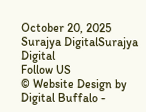October 20, 2025
Surajya DigitalSurajya Digital
Follow US
© Website Design by Digital Buffalo -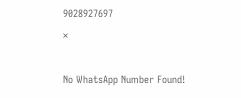9028927697
×

No WhatsApp Number Found!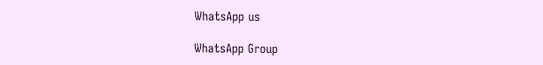WhatsApp us

WhatsApp Group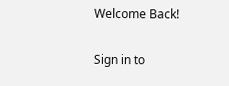Welcome Back!

Sign in to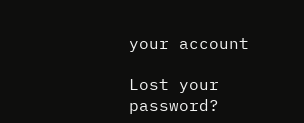your account

Lost your password?